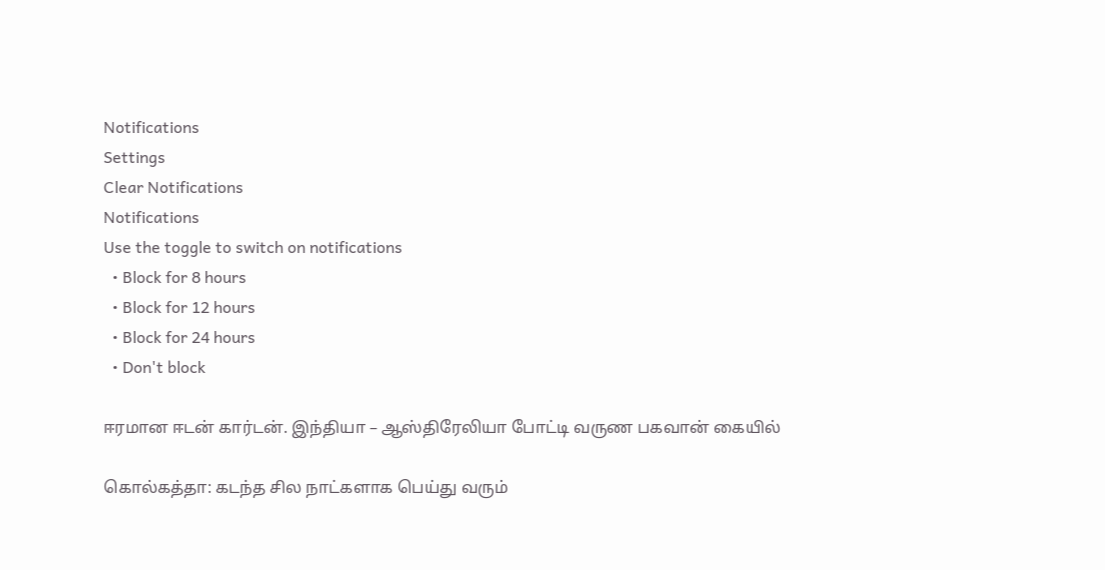Notifications
Settings
Clear Notifications
Notifications
Use the toggle to switch on notifications
  • Block for 8 hours
  • Block for 12 hours
  • Block for 24 hours
  • Don't block

ஈரமான ஈடன் கார்டன். இந்தியா – ஆஸ்திரேலியா போட்டி வருண பகவான் கையில்

கொல்கத்தா: கடந்த சில நாட்களாக பெய்து வரும்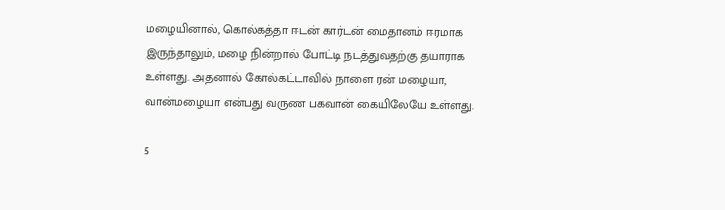மழையினால், கொல்கத்தா ஈடன் கார்டன் மைதானம் ஈரமாக இருந்தாலும், மழை நின்றால் போட்டி நடத்துவதற்கு தயாராக உள்ளது. அதனால் கோல்கட்டாவில் நாளை ரன் மழையா, வான்மழையா என்பது வருண பகவான் கையிலேயே உள்ளது.

5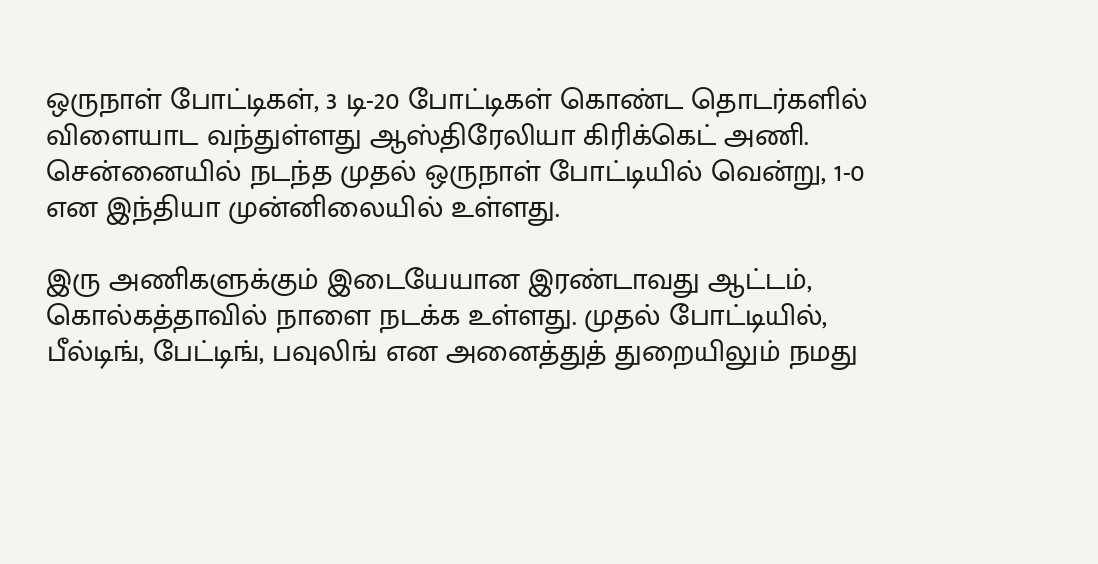ஒருநாள் போட்டிகள், 3 டி-20 போட்டிகள் கொண்ட தொடர்களில் விளையாட வந்துள்ளது ஆஸ்திரேலியா கிரிக்கெட் அணி. சென்னையில் நடந்த முதல் ஒருநாள் போட்டியில் வென்று, 1-0 என இந்தியா முன்னிலையில் உள்ளது.

இரு அணிகளுக்கும் இடையேயான இரண்டாவது ஆட்டம், கொல்கத்தாவில் நாளை நடக்க உள்ளது. முதல் போட்டியில், பீல்டிங், பேட்டிங், பவுலிங் என அனைத்துத் துறையிலும் நமது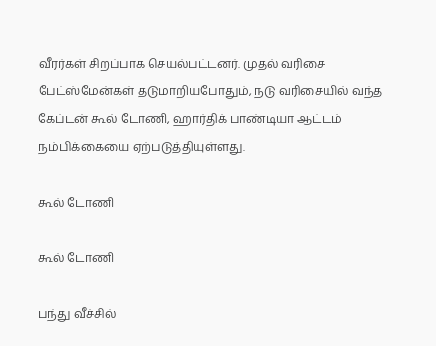வீரர்கள் சிறப்பாக செயல்பட்டனர். முதல் வரிசை பேட்ஸ்மேன்கள் தடுமாறியபோதும், நடு வரிசையில் வந்த கேப்டன் கூல் டோணி, ஹார்திக் பாண்டியா ஆட்டம் நம்பிக்கையை ஏற்படுத்தியுள்ளது.

கூல் டோணி

கூல் டோணி

பந்து வீச்சில்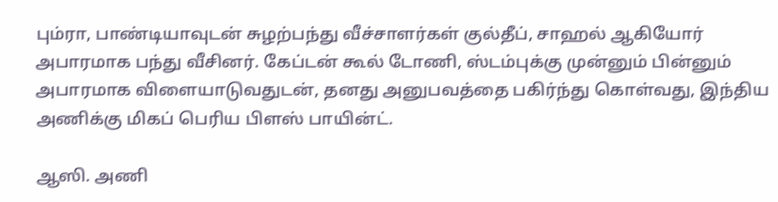பும்ரா, பாண்டியாவுடன் சுழற்பந்து வீச்சாளர்கள் குல்தீப், சாஹல் ஆகியோர் அபாரமாக பந்து வீசினர். கேப்டன் கூல் டோணி, ஸ்டம்புக்கு முன்னும் பின்னும் அபாரமாக விளையாடுவதுடன், தனது அனுபவத்தை பகிர்ந்து கொள்வது, இந்திய அணிக்கு மிகப் பெரிய பிளஸ் பாயின்ட்.

ஆஸி. அணி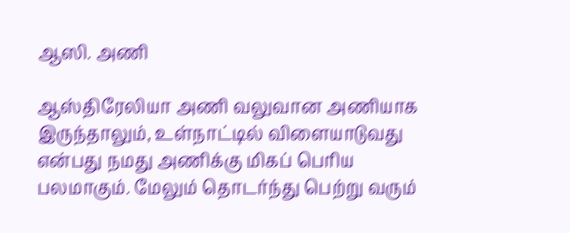ஆஸி. அணி

ஆஸ்திரேலியா அணி வலுவான அணியாக இருந்தாலும், உள்நாட்டில் விளையாடுவது என்பது நமது அணிக்கு மிகப் பெரிய பலமாகும். மேலும் தொடர்ந்து பெற்று வரும்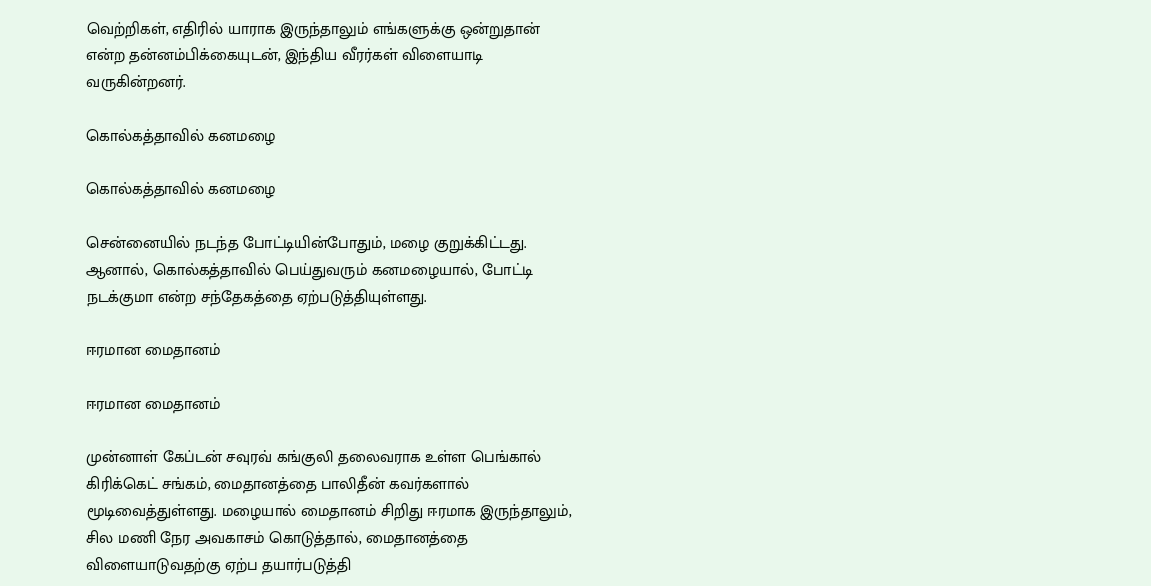வெற்றிகள், எதிரில் யாராக இருந்தாலும் எங்களுக்கு ஒன்றுதான் என்ற தன்னம்பிக்கையுடன், இந்திய வீரர்கள் விளையாடி வருகின்றனர்.

கொல்கத்தாவில் கனமழை

கொல்கத்தாவில் கனமழை

சென்னையில் நடந்த போட்டியின்போதும், மழை குறுக்கிட்டது. ஆனால், கொல்கத்தாவில் பெய்துவரும் கனமழையால், போட்டி நடக்குமா என்ற சந்தேகத்தை ஏற்படுத்தியுள்ளது.

ஈரமான மைதானம்

ஈரமான மைதானம்

முன்னாள் கேப்டன் சவுரவ் கங்குலி தலைவராக உள்ள பெங்கால் கிரிக்கெட் சங்கம், மைதானத்தை பாலிதீன் கவர்களால் மூடிவைத்துள்ளது. மழையால் மைதானம் சிறிது ஈரமாக இருந்தாலும், சில மணி நேர அவகாசம் கொடுத்தால், மைதானத்தை விளையாடுவதற்கு ஏற்ப தயார்படுத்தி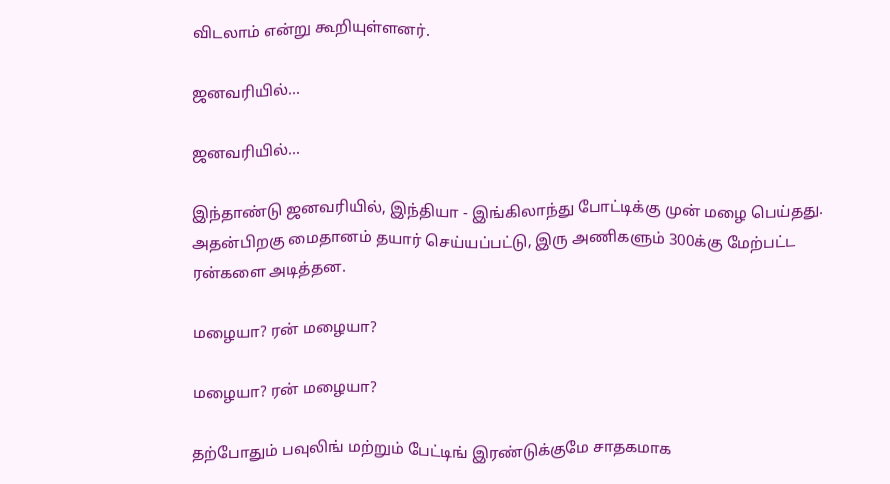விடலாம் என்று கூறியுள்ளனர்.

ஜனவரியில்...

ஜனவரியில்...

இந்தாண்டு ஜனவரியில், இந்தியா - இங்கிலாந்து போட்டிக்கு முன் மழை பெய்தது. அதன்பிறகு மைதானம் தயார் செய்யப்பட்டு, இரு அணிகளும் 300க்கு மேற்பட்ட ரன்களை அடித்தன.

மழையா? ரன் மழையா?

மழையா? ரன் மழையா?

தற்போதும் பவுலிங் மற்றும் பேட்டிங் இரண்டுக்குமே சாதகமாக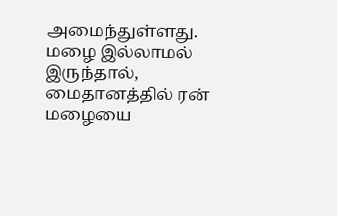அமைந்துள்ளது. மழை இல்லாமல் இருந்தால், மைதானத்தில் ரன் மழையை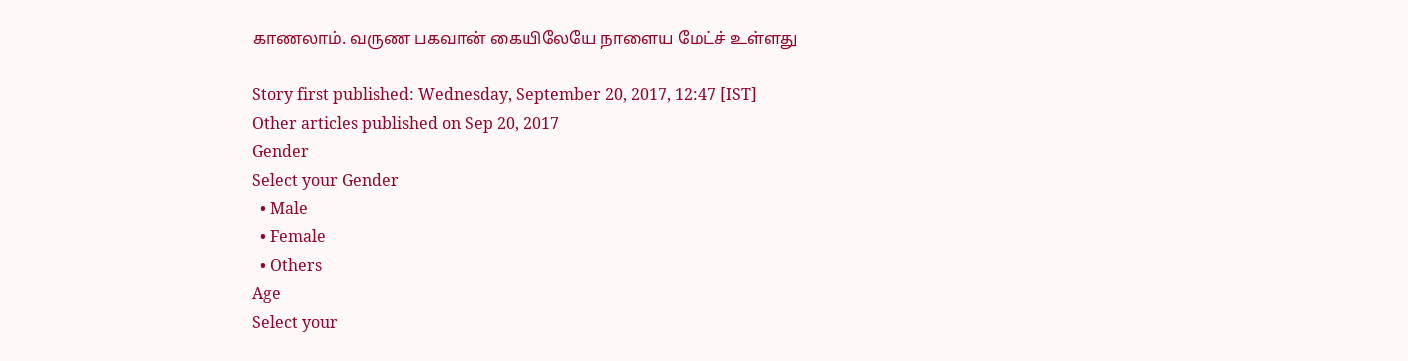காணலாம். வருண பகவான் கையிலேயே நாளைய மேட்ச் உள்ளது

Story first published: Wednesday, September 20, 2017, 12:47 [IST]
Other articles published on Sep 20, 2017
Gender
Select your Gender
  • Male
  • Female
  • Others
Age
Select your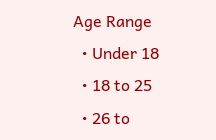Age Range
  • Under 18
  • 18 to 25
  • 26 to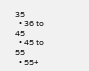35
  • 36 to 45
  • 45 to 55
  • 55+